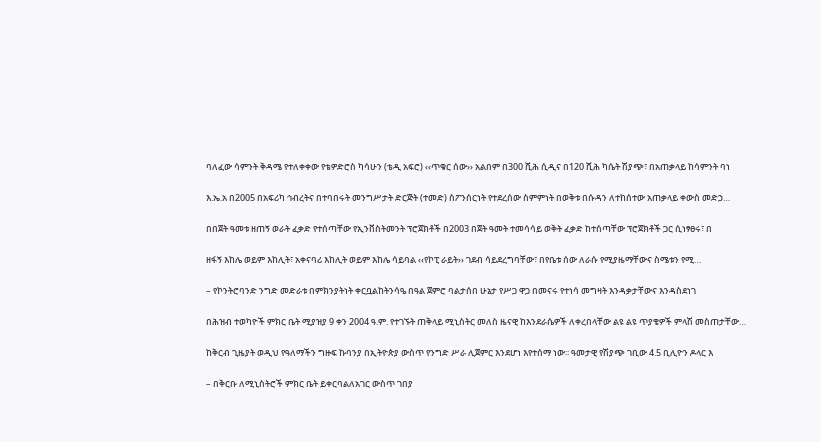ባለፈው ሳምንት ቅዳሜ የተለቀቀው የቴዎድሮስ ካሳሁን (ቴዲ አፍሮ) ‹‹ጥቁር ሰው›› አልበም በ300 ሺሕ ሲዲና በ120 ሺሕ ካሴት ሽያጭ፣ በአጠቃላይ ከሳምንት ባነ

እ.ኤ.አ በ2005 በአፍሪካ ኅብረትና በተባበሩት መንግሥታት ድርጅት (ተመድ) ስፖንሰርነት የተደረሰው ስምምነት በወቅቱ በሱዳን ለተከሰተው አጠቃላይ ቀውስ መድኃ…

በበጀት ዓመቱ ዘጠኝ ወራት ፈቃድ የተሰጣቸው የኢንቨስትመንት ፕሮጀክቶች በ2003 በጀት ዓመት ተመሳሳይ ወቅት ፈቃድ ከተሰጣቸው ፕሮጀክቶች ጋር ሲነፃፀሩ፣ በ

ዘፋኝ እከሌ ወይም እከሊት፣ አቀናባሪ እከሊት ወይም እከሌ ሳይባል ‹‹የኮፒ ራይት›› ገደብ ሳይደረግባቸው፣ በየቤቱ ሰው ለራሱ የሚያዜማቸውና ስሜቱን የሚ…

– የኮንትሮባንድ ንግድ መድራቱ በምክንያትነት ቀርቧልከትንሳዔ በዓል ጀምሮ ባልታሰበ ሁኔታ የሥጋ ዋጋ በመናሩ የተነሳ መግዛት እንዳቃታቸውና እንዳስደነገ

በሕዝብ ተወካዮች ምክር ቤት ሚያዝያ 9 ቀን 2004 ዓ.ም. የተገኙት ጠቅላይ ሚኒስትር መለስ ዜናዊ ከእንደራሴዎች ለቀረበላቸው ልዩ ልዩ ጥያቄዎች ምላሽ መስጠታቸው…

ከቅርብ ጊዜያት ወዲህ የዓለማችን ግዙፍ ኩባንያ በኢትዮጵያ ውስጥ የንግድ ሥራ ሊጀምር እንደሆነ እየተሰማ ነው፡፡ ዓመታዊ የሽያጭ ገቢው 4.5 ቢሊዮን ዶላር እ

– በቅርቡ ለሚኒስትሮች ምክር ቤት ይቀርባልለአገር ውስጥ ገበያ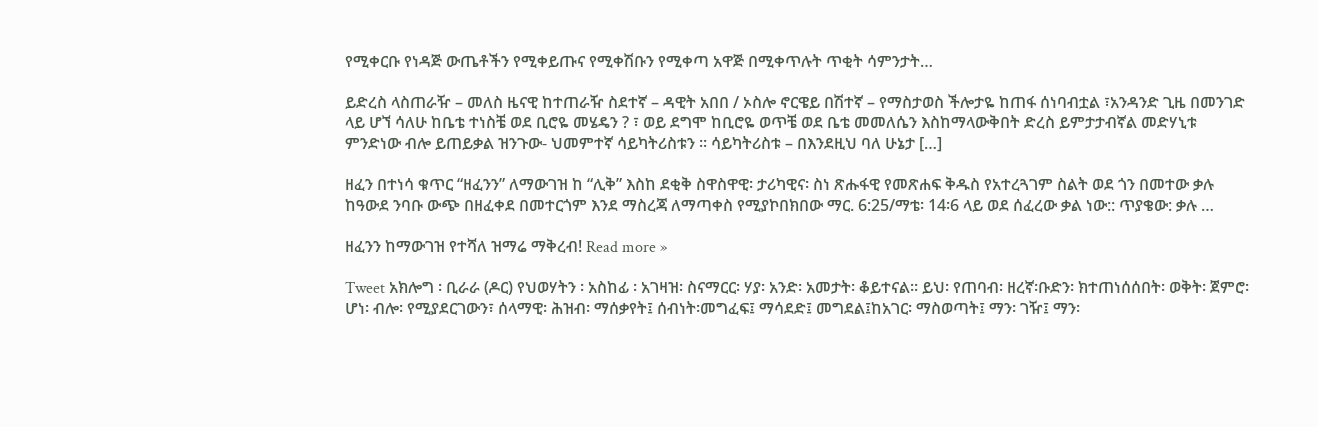የሚቀርቡ የነዳጅ ውጤቶችን የሚቀይጡና የሚቀሽቡን የሚቀጣ አዋጅ በሚቀጥሉት ጥቂት ሳምንታት…

ይድረስ ላስጠራዥ – መለስ ዜናዊ ከተጠራዥ ስደተኛ – ዳዊት አበበ / ኦስሎ ኖርዌይ በሽተኛ – የማስታወስ ችሎታዬ ከጠፋ ሰነባብቷል ፣አንዳንድ ጊዜ በመንገድ ላይ ሆኘ ሳለሁ ከቤቴ ተነስቼ ወደ ቢሮዬ መሄዴን ? ፣ ወይ ደግሞ ከቢሮዬ ወጥቼ ወደ ቤቴ መመለሴን እስከማላውቅበት ድረስ ይምታታብኛል መድሃኒቱ ምንድነው ብሎ ይጠይቃል ዝንጉው- ህመምተኛ ሳይካትሪስቱን ፡፡ ሳይካትሪስቱ – በእንደዚህ ባለ ሁኔታ […]

ዘፈን በተነሳ ቁጥር “ዘፈንን” ለማውገዝ ከ “ሊቅ” እስከ ደቂቅ ስዋስዋዊ፡ ታሪካዊና፡ ስነ ጽሑፋዊ የመጽሐፍ ቅዱስ የአተረጓገም ስልት ወደ ጎን በመተው ቃሉ ከዓውደ ንባቡ ውጭ በዘፈቀደ በመተርጎም እንደ ማስረጃ ለማጣቀስ የሚያኮበክበው ማር. 6:25/ማቴ፡ 14፡6 ላይ ወደ ሰፈረው ቃል ነው:: ጥያቄው: ቃሉ …

ዘፈንን ከማውገዝ የተሻለ ዝማሬ ማቅረብ! Read more »

Tweet አክሎግ ፡ ቢራራ (ዶር) የህወሃትን ፡ አስከፊ ፡ አገዛዝ፡ ስናማርር፡ ሃያ፡ አንድ፡ አመታት፡ ቆይተናል። ይህ፡ የጠባብ፡ ዘረኛ፡ቡድን፡ ክተጠነሰሰበት፡ ወቅት፡ ጀምሮ፡ ሆነ፡ ብሎ፡ የሚያደርገውን፣ ሰላማዊ፡ ሕዝብ፡ ማሰቃየት፤ ሰብነት፡መግፈፍ፤ ማሳደድ፤ መግደል፤ከአገር፡ ማስወጣት፤ ማን፡ ገዥ፤ ማን፡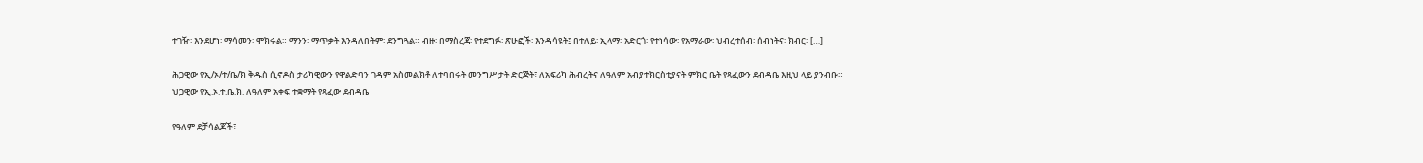ተገዥ፡ እንደሆነ፡ ማሳመን፡ ሞክሩል። ማንን፡ ማጥቃት እንዳለበትም፡ ደንግጓል። ብዙ፡ በማስረጃ፡ የተደግፉ፡ ጽሁፎች፡ እንዳሳዩት፤ በተለይ፡ ኢላማ፡ አድርጎ፡ የተነሳው፡ የአማራው፡ ህብረተሰብ፡ ሰብነትና፡ ክብር፡ […]

ሕጋዊው የኢ/ኦ/ተ/ቤ/ክ ቅዱስ ሲኖዶስ ታሪካዊውን የዋልድባን ገዳም አስመልክቶ ለተባበሩት መንግሥታት ድርጅት፣ ለአፍሪካ ሕብረትና ለዓለም አብያተክርስቲያናት ምክር ቤት የጻፈውን ደብዳቤ እዚህ ላይ ያንብቡ። ህጋዊው የኢ.ኦ.ተ.ቤ.ክ. ለዓለም አቀፍ ተቋማት የጻፈው ደብዳቤ

የዓለም ደቻሳልጆች፣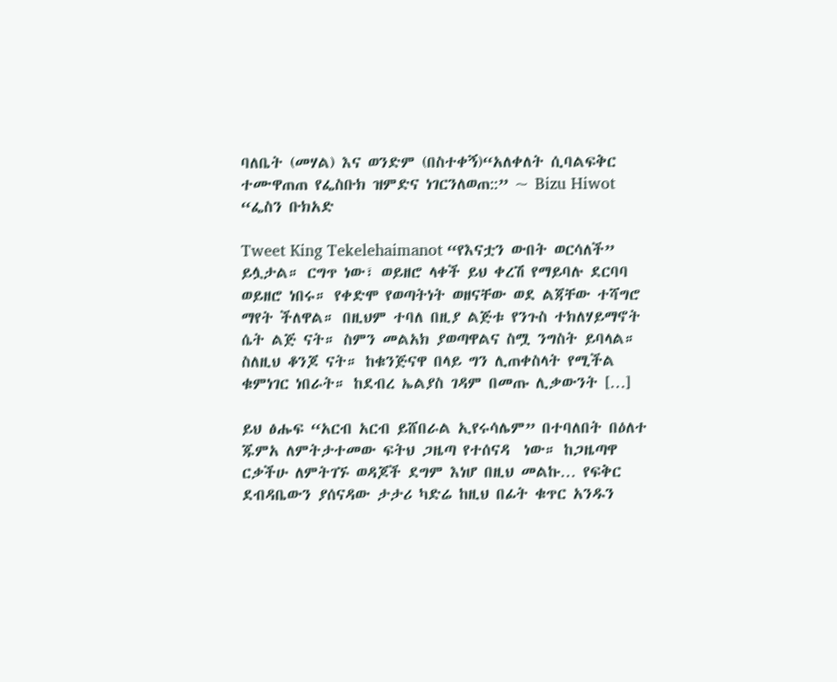ባለቤት (መሃል) እና ወንድም (በስተቀኝ)“አለቀለት ሲባልፍቅር ተሙዋጠጠ የፌስቡክ ዝምድና ነገርንለወጠ::” ~ Bizu Hiwot “ፌስን ቡክአድ

Tweet King Tekelehaimanot “የእናቷን ውበት ወርሳለች” ይሏታል። ርግጥ ነው፣ ወይዘሮ ላቀች ይህ ቀረሽ የማይባሉ ደርባባ ወይዘሮ ነበሩ። የቀድሞ የወጣትነት ወዘናቸው ወደ ልጃቸው ተሻግሮ ማየት ችለዋል። በዚህም ተባለ በዚያ ልጅቱ የንጉስ ተክለሃይማኖት ሴት ልጅ ናት። ስምን መልአክ ያወጣዋልና ስሟ ንግስት ይባላል። ስለዚህ ቆንጆ ናት። ከቁንጅናዋ በላይ ግን ሊጠቀስላት የሚችል ቁምነገር ነበራት። ከደብረ ኤልያስ ገዳም በመጡ ሊቃውንት […]

ይህ ፅሑፍ “አርብ አርብ ይሸበራል ኢየሩሳሌም” በተባለበት በዕለተ ጁምአ ለምትታተመው ፍትህ ጋዜጣ የተሰናዳ  ነው። ከጋዜጣዋ ርቃችሁ ለምትገኙ ወዳጆች ደግም እነሆ በዚህ መልኩ… የፍቅር ደብዳቤውን ያሰናዳው ታታሪ ካድሬ ከዚህ በፊት ቁጥር አንዱን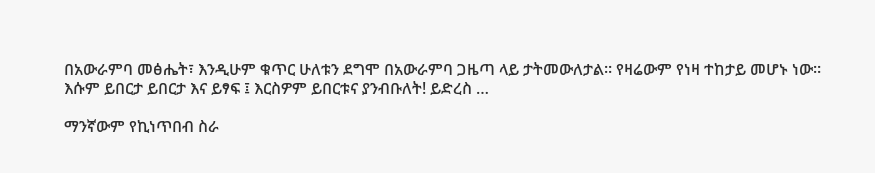በአውራምባ መፅሔት፣ እንዲሁም ቁጥር ሁለቱን ደግሞ በአውራምባ ጋዜጣ ላይ ታትመውለታል። የዛሬውም የነዛ ተከታይ መሆኑ ነው። እሱም ይበርታ ይበርታ እና ይፃፍ ፤ እርስዎም ይበርቱና ያንብቡለት! ይድረስ …

ማንኛውም የኪነጥበብ ስራ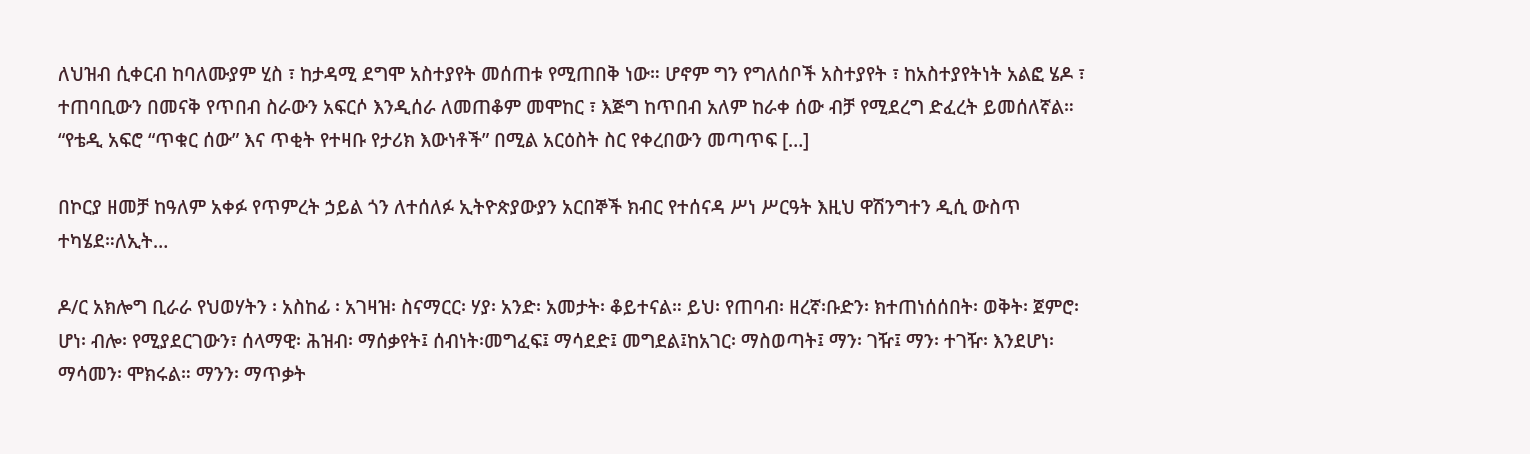ለህዝብ ሲቀርብ ከባለሙያም ሂስ ፣ ከታዳሚ ደግሞ አስተያየት መሰጠቱ የሚጠበቅ ነው። ሆኖም ግን የግለሰቦች አስተያየት ፣ ከአስተያየትነት አልፎ ሄዶ ፣ ተጠባቢውን በመናቅ የጥበብ ስራውን አፍርሶ እንዲሰራ ለመጠቆም መሞከር ፣ እጅግ ከጥበብ አለም ከራቀ ሰው ብቻ የሚደረግ ድፈረት ይመሰለኛል። “የቴዲ አፍሮ “ጥቁር ሰው” እና ጥቂት የተዛቡ የታሪክ እውነቶች” በሚል አርዕስት ስር የቀረበውን መጣጥፍ […]

በኮርያ ዘመቻ ከዓለም አቀፉ የጥምረት ኃይል ጎን ለተሰለፉ ኢትዮጵያውያን አርበኞች ክብር የተሰናዳ ሥነ ሥርዓት እዚህ ዋሽንግተን ዲሲ ውስጥ ተካሄደ።ለኢት…

ዶ/ር አክሎግ ቢራራ የህወሃትን ፡ አስከፊ ፡ አገዛዝ፡ ስናማርር፡ ሃያ፡ አንድ፡ አመታት፡ ቆይተናል። ይህ፡ የጠባብ፡ ዘረኛ፡ቡድን፡ ክተጠነሰሰበት፡ ወቅት፡ ጀምሮ፡ ሆነ፡ ብሎ፡ የሚያደርገውን፣ ሰላማዊ፡ ሕዝብ፡ ማሰቃየት፤ ሰብነት፡መግፈፍ፤ ማሳደድ፤ መግደል፤ከአገር፡ ማስወጣት፤ ማን፡ ገዥ፤ ማን፡ ተገዥ፡ እንደሆነ፡ ማሳመን፡ ሞክሩል። ማንን፡ ማጥቃት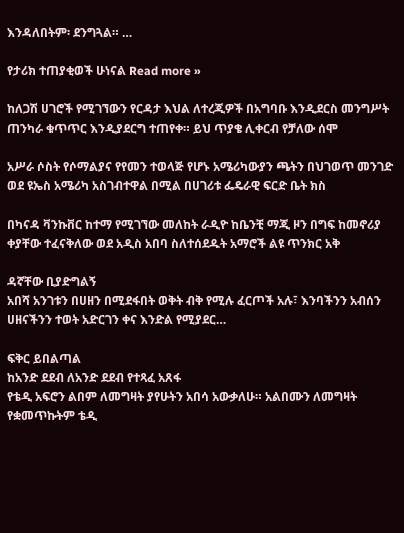እንዳለበትም፡ ደንግጓል። …

የታሪክ ተጠያቂወች ሁነናል Read more »

ከለጋሽ ሀገሮች የሚገኘውን የርዳታ እህል ለተረጂዎች በአግባቡ እንዲደርስ መንግሥት ጠንካራ ቁጥጥር እንዲያደርግ ተጠየቀ። ይህ ጥያቄ ሊቀርብ የቻለው ሰሞ

አሥራ ሶስት የሶማልያና የየመን ተወላጅ የሆኑ አሜሪካውያን ጫትን በህገወጥ መንገድ ወደ ዩኤስ አሜሪካ አስገብተዋል በሚል በሀገሪቱ ፌዴራዊ ፍርድ ቤት ክስ

በካናዳ ቫንኩቨር ከተማ የሚገኘው መለከት ራዲዮ ከቤንቺ ማጂ ዞን በግፍ ከመኖሪያ ቀያቸው ተፈናቅለው ወደ አዲስ አበባ ስለተሰደዱት አማሮች ልዩ ጥንክር አቅ

ዳኛቸው ቢያድግልኝ
አበሻ አንገቱን በሀዘን በሚደፋበት ወቅት ብቅ የሚሉ ፈርጦች አሉ፣ እንባችንን አብሰን ሀዘናችንን ተወት አድርገን ቀና እንድል የሚያደር…

ፍቅር ይበልጣል
ከአንድ ደደብ ለአንድ ደደብ የተጻፈ አጸፋ
የቴዲ አፍሮን ልበም ለመግዛት ያየሁትን አበሳ አውቃለሁ። አልበሙን ለመግዛት የቋመጥኩትም ቴዲ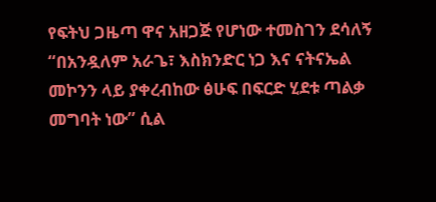የፍትህ ጋዜጣ ዋና አዘጋጅ የሆነው ተመስገን ደሳለኝ “በአንዷለም አራጌ፣ እስክንድር ነጋ እና ናትናኤል መኮንን ላይ ያቀረብከው ፅሁፍ በፍርድ ሂደቱ ጣልቃ መግባት ነው” ሲል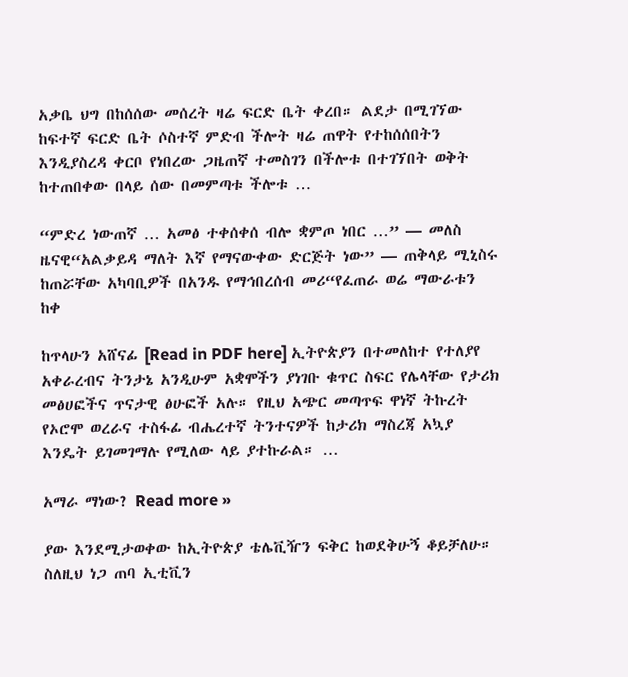አቃቤ ህግ በከሰሰው መሰረት ዛሬ ፍርድ ቤት ቀረበ። ልደታ በሚገኘው ከፍተኛ ፍርድ ቤት ሶስተኛ ምድብ ችሎት ዛሬ ጠዋት የተከሰሰበትን እንዲያስረዳ ቀርቦ የነበረው ጋዜጠኛ ተመስገን በችሎቱ በተገኘበት ወቅት ከተጠበቀው በላይ ሰው በመምጣቱ ችሎቱ …

“ምድረ ነውጠኛ … አመፅ ተቀሰቀሰ ብሎ ቋምጦ ነበር …” — መለስ ዜናዊ“አልቃይዳ ማለት እኛ የማናውቀው ድርጅት ነው” — ጠቅላይ ሚኒስሩ ከጠሯቸው አካባቢዎች በአንዱ የማኅበረሰብ መሪ“የፈጠራ ወሬ ማውራቱን ከቀ

ከጥላሁን አሸናፊ [Read in PDF here] ኢትዮጵያን በተመለከተ የተለያየ አቀራረብና ትንታኔ አንዲሁም አቋሞችን ያነገቡ ቁጥር ስፍር የሌላቸው የታሪክ መፅሀፎችና ጥናታዊ ፅሁፎች አሉ። የዚህ አጭር መጣጥፍ ዋነኛ ትኩረት የኦሮሞ ወረራና ተስፋፊ ብሔረተኛ ትንተናዎች ከታሪክ ማስረጃ አኳያ እንዴት ይገመገማሉ የሚለው ላይ ያተኩራል። …

አማራ ማነው? Read more »

ያው እንደሚታወቀው ከኢትዮጵያ ቴሌቪዥን ፍቅር ከወደቅሁኝ ቆይቻለሁ። ስለዚህ ነጋ ጠባ ኢቲቪን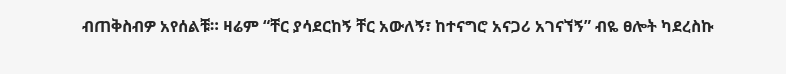ብጠቅስብዎ አየሰልቹ። ዛሬም “ቸር ያሳደርከኝ ቸር አውለኝ፣ ከተናግሮ አናጋሪ አገናኘኝ” ብዬ ፀሎት ካደረስኩ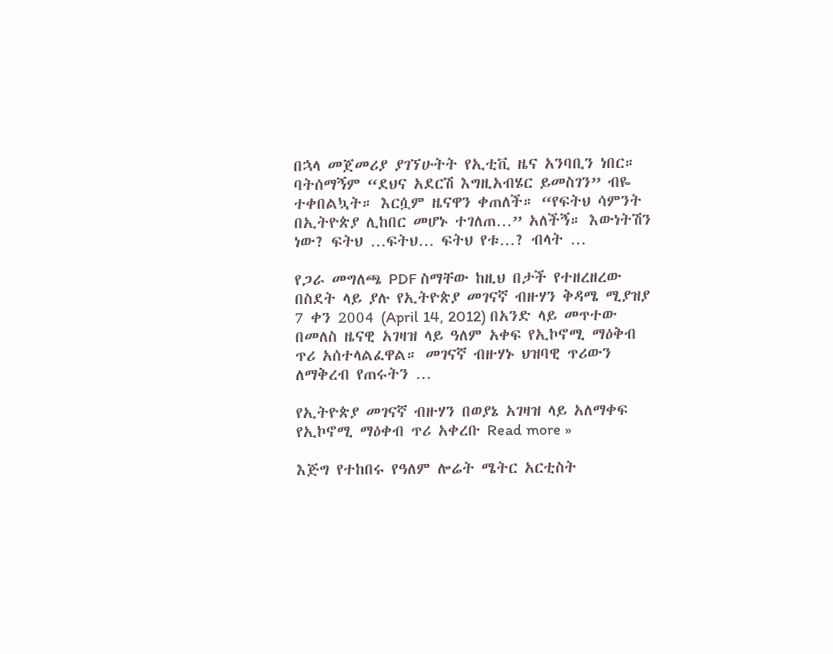በኋላ መጀመሪያ ያገኘሁትት የኢቲቪ ዜና አንባቢን ነበር። ባትሰማኝም “ደህና አደርሽ እግዚአብሄር ይመስገን” ብዬ ተቀበልኳት። እርሷም ዜናዋን ቀጠለች። “የፍትህ ሳምንት በኢትዮጵያ ሊከበር መሆኑ ተገለጠ…” አለችኝ። እውነትሽን ነው? ፍትህ …ፍትህ… ፍትህ የቱ…? ብላት …

የጋራ መግለጫ PDF ስማቸው ከዚህ በታች የተዘረዘረው በስደት ላይ ያሉ የኢትዮጵያ መገናኛ ብዙሃን ቅዳሜ ሚያዝያ 7 ቀን 2004 (April 14, 2012) በአንድ ላይ መጥተው በመለስ ዜናዊ አገዛዝ ላይ ዓለም አቀፍ የኢኮኖሚ ማዕቅብ ጥሪ አሰተላልፈዋል። መገናኛ ብዙሃኑ ህዝባዊ ጥሪውን ለማቅረብ የጠሩትን …

የኢትዮጵያ መገናኛ ብዙሃን በወያኔ አገዛዝ ላይ አለማቀፍ የኢኮኖሚ ማዕቀብ ጥሪ አቀረቡ Read more »

እጅግ የተከበሩ የዓለም ሎሬት ሜትር አርቲስት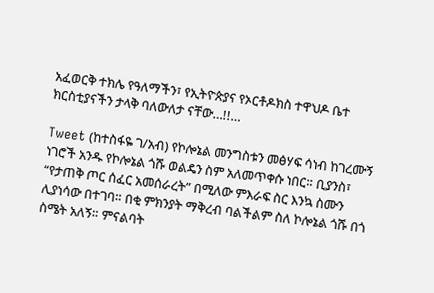አፈወርቅ ተክሌ የዓለማችን፣ የኢትዮጵያና የኦርቶዶክስ ተዋህዶ ቤተ ክርስቲያናችን ታላቅ ባለውለታ ናቸው…!!…

Tweet (ከተስፋዬ ገ/አብ) የኮሎኔል መንግስቱን መፅሃፍ ሳነብ ከገረሙኝ ነገሮች አንዱ የኮሎኔል ጎሹ ወልዴን ስም አለመጥቀሱ ነበር። ቢያንስ፣ “የታጠቅ ጦር ሰፈር አመሰራረት” በሚለው ምእራፍ ስር እንኳ ስሙን ሊያነሳው በተገባ። በቂ ምክንያት ማቅረብ ባልችልም ስለ ኮሎኔል ጎሹ በጎ ስሜት አለኝ። ምናልባት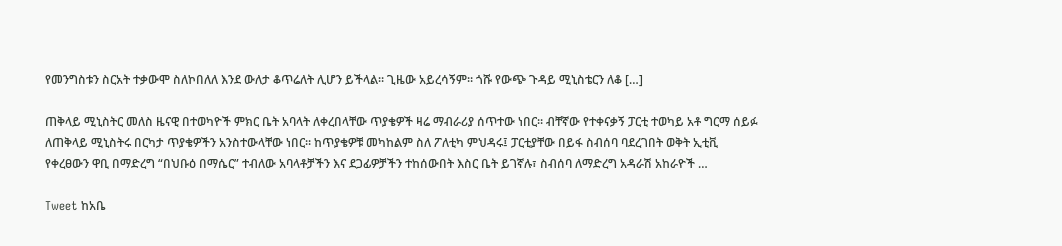የመንግስቱን ስርአት ተቃውሞ ስለኮበለለ እንደ ውለታ ቆጥሬለት ሊሆን ይችላል። ጊዜው አይረሳኝም። ጎሹ የውጭ ጉዳይ ሚኒስቴርን ለቆ […]

ጠቅላይ ሚኒስትር መለስ ዜናዊ በተወካዮች ምክር ቤት አባላት ለቀረበላቸው ጥያቄዎች ዛሬ ማብራሪያ ሰጥተው ነበር። ብቸኛው የተቀናቃኝ ፓርቲ ተወካይ አቶ ግርማ ሰይፉ ለጠቅላይ ሚኒስትሩ በርካታ ጥያቄዎችን አንስተውላቸው ነበር። ከጥያቄዎቹ መካከልም ስለ ፖለቲካ ምህዳሩ፤ ፓርቲያቸው በይፋ ስብሰባ ባደረገበት ወቅት ኢቲቪ የቀረፀውን ዋቢ በማድረግ “በህቡዕ በማሴር” ተብለው አባላቶቻችን እና ደጋፊዎቻችን ተከሰውበት እስር ቤት ይገኛሉ፣ ስብሰባ ለማድረግ አዳራሽ አከራዮች …

Tweet ከአቤ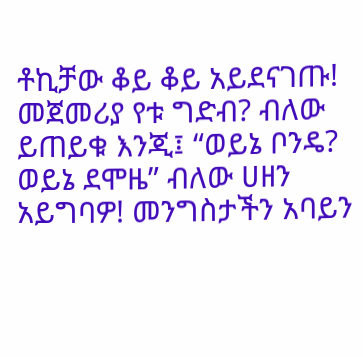ቶኪቻው ቆይ ቆይ አይደናገጡ! መጀመሪያ የቱ ግድብ? ብለው ይጠይቁ እንጂ፤ “ወይኔ ቦንዴ? ወይኔ ደሞዜ” ብለው ሀዘን አይግባዎ! መንግስታችን አባይን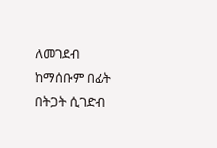ለመገደብ ከማሰቡም በፊት በትጋት ሲገድብ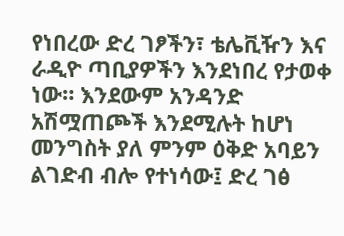የነበረው ድረ ገፆችን፣ ቴሌቪዥን እና ራዲዮ ጣቢያዎችን እንደነበረ የታወቀ ነው። እንደውም አንዳንድ አሽሟጠጮች እንደሚሉት ከሆነ መንግስት ያለ ምንም ዕቅድ አባይን ልገድብ ብሎ የተነሳው፤ ድረ ገፅ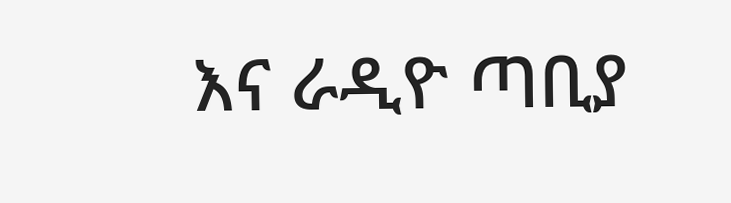እና ራዲዮ ጣቢያ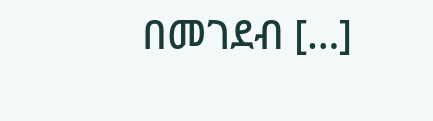በመገደብ […]